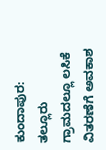ಕುಂದಾಪುರ: ತಲ್ಲೂರು ಗ್ರಾಮದಲ್ಲೂ ಲಸಿಕೆ ವಿತರಣೆಗೆ ಅವಕಾಶ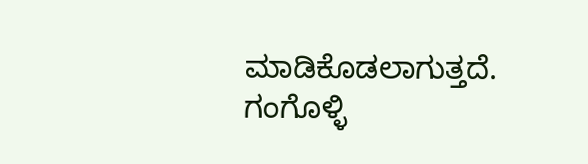ಮಾಡಿಕೊಡಲಾಗುತ್ತದೆ. ಗಂಗೊಳ್ಳಿ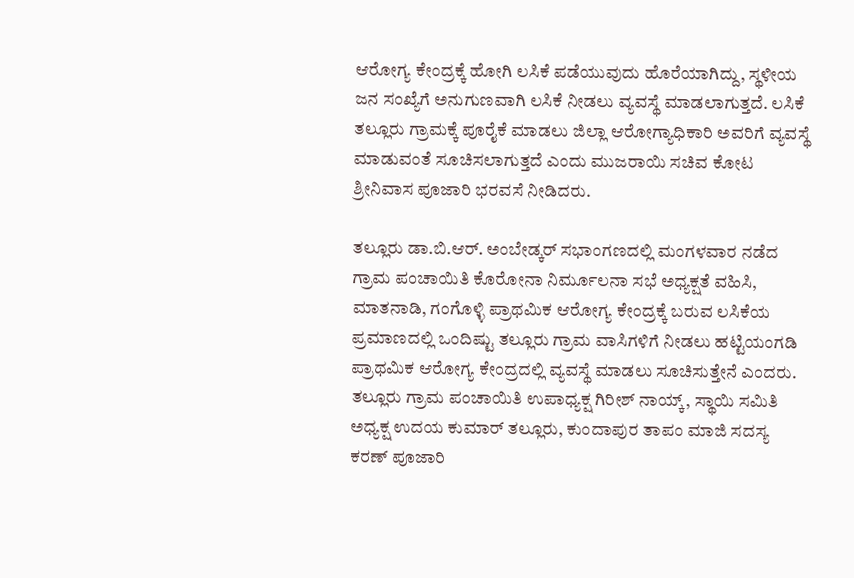ಆರೋಗ್ಯ ಕೇಂದ್ರಕ್ಕೆ ಹೋಗಿ ಲಸಿಕೆ ಪಡೆಯುವುದು ಹೊರೆಯಾಗಿದ್ದು, ಸ್ಥಳೀಯ ಜನ ಸಂಖ್ಯೆಗೆ ಅನುಗುಣವಾಗಿ ಲಸಿಕೆ ನೀಡಲು ವ್ಯವಸ್ಥೆ ಮಾಡಲಾಗುತ್ತದೆ. ಲಸಿಕೆ ತಲ್ಲೂರು ಗ್ರಾಮಕ್ಕೆ ಪೂರೈಕೆ ಮಾಡಲು ಜಿಲ್ಲಾ ಆರೋಗ್ಯಾಧಿಕಾರಿ ಅವರಿಗೆ ವ್ಯವಸ್ಥೆ ಮಾಡುವಂತೆ ಸೂಚಿಸಲಾಗುತ್ತದೆ ಎಂದು ಮುಜರಾಯಿ ಸಚಿವ ಕೋಟ ಶ್ರೀನಿವಾಸ ಪೂಜಾರಿ ಭರವಸೆ ನೀಡಿದರು.

ತಲ್ಲೂರು ಡಾ.ಬಿ.ಆರ್. ಅಂಬೇಡ್ಕರ್ ಸಭಾಂಗಣದಲ್ಲಿ ಮಂಗಳವಾರ ನಡೆದ ಗ್ರಾಮ ಪಂಚಾಯಿತಿ ಕೊರೋನಾ ನಿರ್ಮೂಲನಾ ಸಭೆ ಅಧ್ಯಕ್ಷತೆ ವಹಿಸಿ, ಮಾತನಾಡಿ, ಗಂಗೊಳ್ಳಿ ಪ್ರಾಥಮಿಕ ಆರೋಗ್ಯ ಕೇಂದ್ರಕ್ಕೆ ಬರುವ ಲಸಿಕೆಯ ಪ್ರಮಾಣದಲ್ಲಿ ಒಂದಿಷ್ಟು ತಲ್ಲೂರು ಗ್ರಾಮ ವಾಸಿಗಳಿಗೆ ನೀಡಲು ಹಟ್ಟಿಯಂಗಡಿ ಪ್ರಾಥಮಿಕ ಆರೋಗ್ಯ ಕೇಂದ್ರದಲ್ಲಿ ವ್ಯವಸ್ಥೆ ಮಾಡಲು ಸೂಚಿಸುತ್ತೇನೆ ಎಂದರು.
ತಲ್ಲೂರು ಗ್ರಾಮ ಪಂಚಾಯಿತಿ ಉಪಾಧ್ಯಕ್ಷ ಗಿರೀಶ್ ನಾಯ್ಕ್, ಸ್ಥಾಯಿ ಸಮಿತಿ ಅಧ್ಯಕ್ಷ ಉದಯ ಕುಮಾರ್ ತಲ್ಲೂರು, ಕುಂದಾಪುರ ತಾಪಂ ಮಾಜಿ ಸದಸ್ಯ ಕರಣ್ ಪೂಜಾರಿ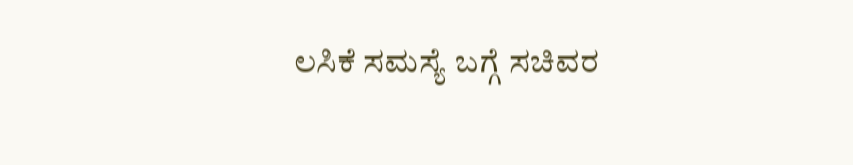ಲಸಿಕೆ ಸಮಸ್ಯೆ ಬಗ್ಗೆ ಸಚಿವರ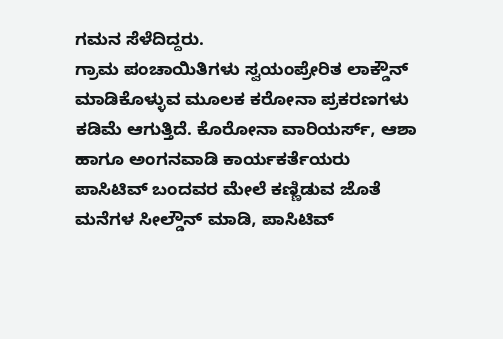ಗಮನ ಸೆಳೆದಿದ್ದರು.
ಗ್ರಾಮ ಪಂಚಾಯಿತಿಗಳು ಸ್ವಯಂಪ್ರೇರಿತ ಲಾಕ್ಡೌನ್ ಮಾಡಿಕೊಳ್ಳುವ ಮೂಲಕ ಕರೋನಾ ಪ್ರಕರಣಗಳು ಕಡಿಮೆ ಆಗುತ್ತಿದೆ. ಕೊರೋನಾ ವಾರಿಯರ್ಸ್, ಆಶಾ ಹಾಗೂ ಅಂಗನವಾಡಿ ಕಾರ್ಯಕರ್ತೆಯರು ಪಾಸಿಟಿವ್ ಬಂದವರ ಮೇಲೆ ಕಣ್ಣಿಡುವ ಜೊತೆ ಮನೆಗಳ ಸೀಲ್ಡೌನ್ ಮಾಡಿ, ಪಾಸಿಟಿವ್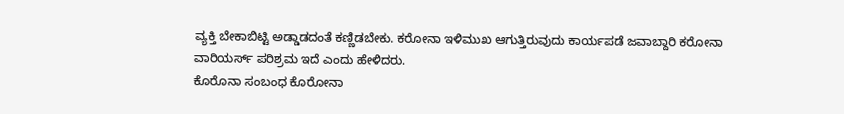ವ್ಯಕ್ತಿ ಬೇಕಾಬಿಟ್ಟಿ ಅಡ್ಡಾಡದಂತೆ ಕಣ್ಣಿಡಬೇಕು. ಕರೋನಾ ಇಳಿಮುಖ ಆಗುತ್ತಿರುವುದು ಕಾರ್ಯಪಡೆ ಜವಾಬ್ದಾರಿ ಕರೋನಾ
ವಾರಿಯರ್ಸ್ ಪರಿಶ್ರಮ ಇದೆ ಎಂದು ಹೇಳಿದರು.
ಕೊರೊನಾ ಸಂಬಂಧ ಕೊರೋನಾ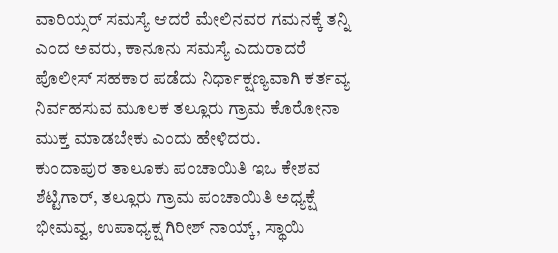ವಾರಿಯ್ಸರ್ ಸಮಸ್ಯೆ ಆದರೆ ಮೇಲಿನವರ ಗಮನಕ್ಕೆ ತನ್ನಿ ಎಂದ ಅವರು, ಕಾನೂನು ಸಮಸ್ಯೆ ಎದುರಾದರೆ ಪೊಲೀಸ್ ಸಹಕಾರ ಪಡೆದು ನಿರ್ಧಾಕ್ಷಣ್ಯವಾಗಿ ಕರ್ತವ್ಯ ನಿರ್ವಹಸುವ ಮೂಲಕ ತಲ್ಲೂರು ಗ್ರಾಮ ಕೊರೋನಾ ಮುಕ್ತ ಮಾಡಬೇಕು ಎಂದು ಹೇಳಿದರು.
ಕುಂದಾಪುರ ತಾಲೂಕು ಪಂಚಾಯಿತಿ ಇಒ ಕೇಶವ ಶೆಟ್ಟಿಗಾರ್, ತಲ್ಲೂರು ಗ್ರಾಮ ಪಂಚಾಯಿತಿ ಅಧ್ಯಕ್ಷೆ ಭೀಮವ್ವ, ಉಪಾಧ್ಯಕ್ಷ ಗಿರೀಶ್ ನಾಯ್ಕ್, ಸ್ಥಾಯಿ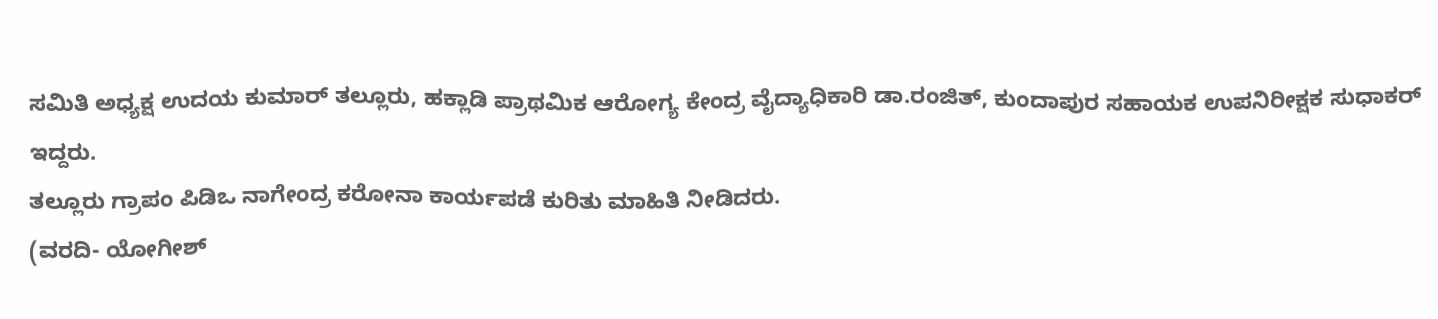ಸಮಿತಿ ಅಧ್ಯಕ್ಷ ಉದಯ ಕುಮಾರ್ ತಲ್ಲೂರು, ಹಕ್ಲಾಡಿ ಪ್ರಾಥಮಿಕ ಆರೋಗ್ಯ ಕೇಂದ್ರ ವೈದ್ಯಾಧಿಕಾರಿ ಡಾ.ರಂಜಿತ್, ಕುಂದಾಪುರ ಸಹಾಯಕ ಉಪನಿರೀಕ್ಷಕ ಸುಧಾಕರ್ ಇದ್ದರು.
ತಲ್ಲೂರು ಗ್ರಾಪಂ ಪಿಡಿಒ ನಾಗೇಂದ್ರ ಕರೋನಾ ಕಾರ್ಯಪಡೆ ಕುರಿತು ಮಾಹಿತಿ ನೀಡಿದರು.
(ವರದಿ- ಯೋಗೀಶ್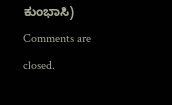ಕುಂಭಾಸಿ)
Comments are closed.